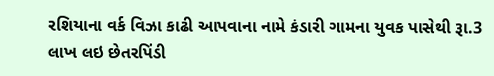રશિયાના વર્ક વિઝા કાઢી આપવાના નામે કંડારી ગામના યુવક પાસેથી રૂા.3 લાખ લઇ છેતરપિંડી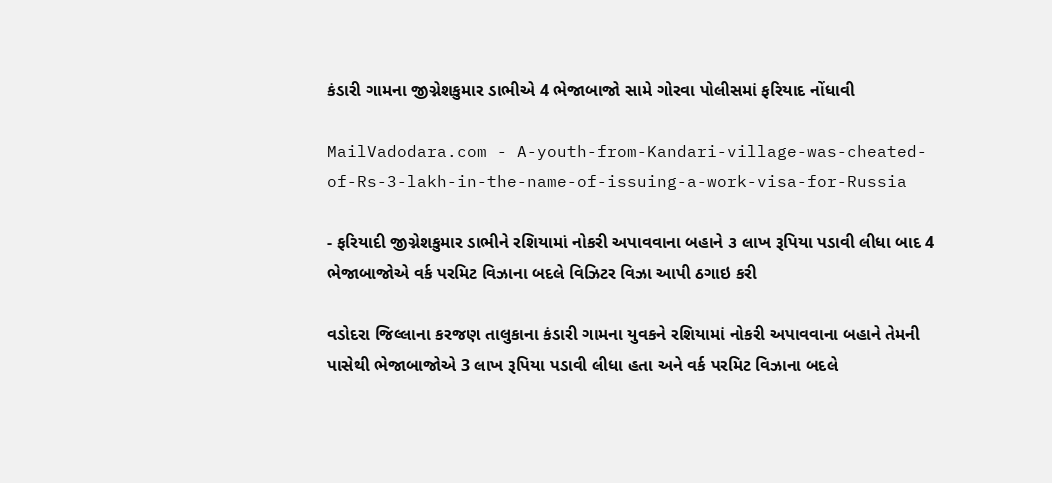કંડારી ગામના જીગ્નેશકુમાર ડાભીએ 4 ભેજાબાજો સામે ગોરવા પોલીસમાં ફરિયાદ નોંધાવી

MailVadodara.com - A-youth-from-Kandari-village-was-cheated-of-Rs-3-lakh-in-the-name-of-issuing-a-work-visa-for-Russia

- ફરિયાદી જીગ્નેશકુમાર ડાભીને રશિયામાં નોકરી અપાવવાના બહાને ૩ લાખ રૂપિયા પડાવી લીધા બાદ 4 ભેજાબાજોએ વર્ક પરમિટ વિઝાના બદલે વિઝિટર વિઝા આપી ઠગાઇ કરી

વડોદરા જિલ્લાના કરજણ તાલુકાના કંડારી ગામના યુવકને રશિયામાં નોકરી અપાવવાના બહાને તેમની પાસેથી ભેજાબાજોએ 3 લાખ રૂપિયા પડાવી લીધા હતા અને વર્ક પરમિટ વિઝાના બદલે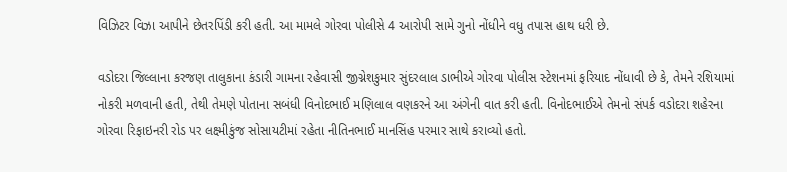વિઝિટર વિઝા આપીને છેતરપિંડી કરી હતી. આ મામલે ગોરવા પોલીસે 4 આરોપી સામે ગુનો નોંધીને વધુ તપાસ હાથ ધરી છે.

વડોદરા જિલ્લાના કરજણ તાલુકાના કંડારી ગામના રહેવાસી જીગ્નેશકુમાર સુંદરલાલ ડાભીએ ગોરવા પોલીસ સ્ટેશનમાં ફરિયાદ નોંધાવી છે કે, તેમને રશિયામાં નોકરી મળવાની હતી, તેથી તેમણે પોતાના સબંધી વિનોદભાઈ મણિલાલ વણકરને આ અંગેની વાત કરી હતી. વિનોદભાઈએ તેમનો સંપર્ક વડોદરા શહેરના ગોરવા રિફાઇનરી રોડ પર લક્ષ્મીકુંજ સોસાયટીમાં રહેતા નીતિનભાઈ માનસિંહ પરમાર સાથે કરાવ્યો હતો.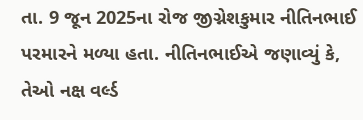તા. 9 જૂન 2025ના રોજ જીગ્નેશકુમાર નીતિનભાઈ પરમારને મળ્યા હતા. નીતિનભાઈએ જણાવ્યું કે, તેઓ નક્ષ વર્લ્ડ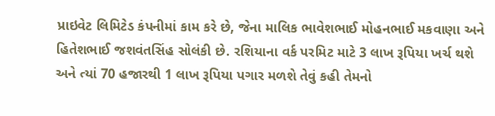પ્રાઇવેટ લિમિટેડ કંપનીમાં કામ કરે છે, જેના માલિક ભાવેશભાઈ મોહનભાઈ મકવાણા અને હિતેશભાઈ જશવંતસિંહ સોલંકી છે. રશિયાના વર્ક પરમિટ માટે 3 લાખ રૂપિયા ખર્ચ થશે અને ત્યાં 70 હજારથી 1 લાખ રૂપિયા પગાર મળશે તેવું કહી તેમનો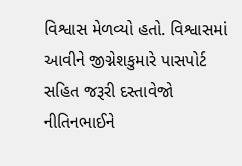વિશ્વાસ મેળવ્યો હતો. વિશ્વાસમાં આવીને જીગ્નેશકુમારે પાસપોર્ટ સહિત જરૂરી દસ્તાવેજો નીતિનભાઈને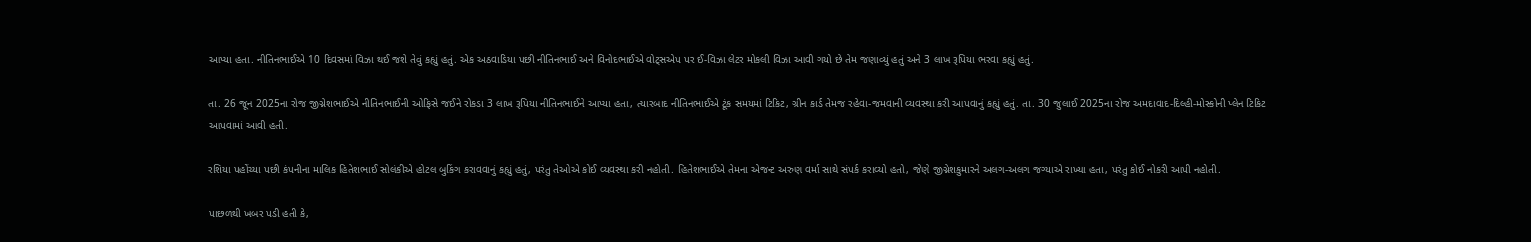આપ્યા હતા. નીતિનભાઈએ 10 દિવસમાં વિઝા થઈ જશે તેવું કહ્યું હતું. એક અઠવાડિયા પછી નીતિનભાઈ અને વિનોદભાઈએ વોટ્સએપ પર ઈ-વિઝા લેટર મોકલી વિઝા આવી ગયો છે તેમ જણાવ્યું હતું અને 3 લાખ રૂપિયા ભરવા કહ્યું હતું.

તા. 26 જૂન 2025ના રોજ જીગ્નેશભાઈએ નીતિનભાઈની ઓફિસે જઈને રોકડા 3 લાખ રૂપિયા નીતિનભાઈને આપ્યા હતા, ત્યારબાદ નીતિનભાઈએ ટૂંક સમયમાં ટિકિટ, ગ્રીન કાર્ડ તેમજ રહેવા-જમવાની વ્યવસ્થા કરી આપવાનું કહ્યું હતું. તા. 30 જુલાઈ 2025ના રોજ અમદાવાદ-દિલ્હી-મોસ્કોની પ્લેન ટિકિટ આપવામાં આવી હતી.

રશિયા પહોંચ્યા પછી કંપનીના માલિક હિતેશભાઈ સોલંકીએ હોટલ બુકિંગ કરાવવાનું કહ્યું હતું, પરંતુ તેઓએ કોઈ વ્યવસ્થા કરી નહોતી. હિતેશભાઈએ તેમના એજન્ટ અરુણ વર્મા સાથે સંપર્ક કરાવ્યો હતો, જેણે જીગ્નેશકુમારને અલગ-અલગ જગ્યાએ રાખ્યા હતા, પરંતુ કોઈ નોકરી આપી નહોતી.

પાછળથી ખબર પડી હતી કે,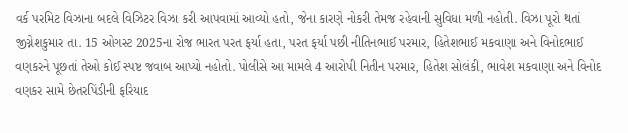વર્ક પરમિટ વિઝાના બદલે વિઝિટર વિઝા કરી આપવામાં આવ્યો હતો, જેના કારણે નોકરી તેમજ રહેવાની સુવિધા મળી નહોતી. વિઝા પૂરો થતાં જીગ્નેશકુમાર તા. 15 ઓગસ્ટ 2025ના રોજ ભારત પરત ફર્યા હતા, પરત ફર્યા પછી નીતિનભાઈ પરમાર, હિતેશભાઈ મકવાણા અને વિનોદભાઈ વણકરને પૂછતાં તેઓ કોઈ સ્પષ્ટ જવાબ આપ્યો નહોતો. પોલીસે આ મામલે 4 આરોપી નિતીન પરમાર, હિતેશ સોલંકી, ભાવેશ મકવાણા અને વિનોદ વણકર સામે છેતરપિંડીની ફરિયાદ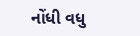નોંધી વધુ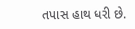તપાસ હાથ ધરી છે.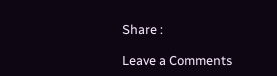Share :

Leave a Comments